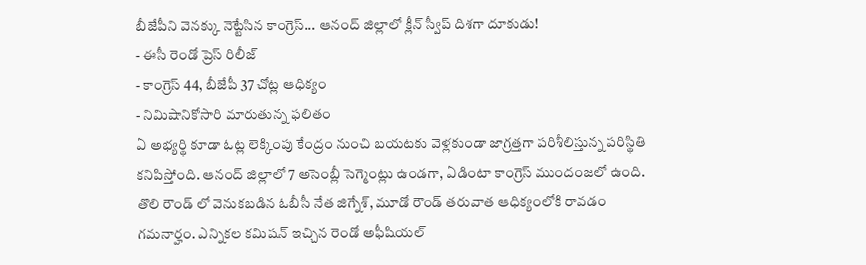బీజేపీని వెనక్కు నెట్టేసిన కాంగ్రెస్... ఆనంద్ జిల్లాలో క్లీన్ స్వీప్ దిశగా దూకుడు!
- ఈసీ రెండో ప్రెస్ రిలీజ్
- కాంగ్రెస్ 44, బీజేపీ 37 చోట్ల ఆధిక్యం
- నిమిషానికోసారి మారుతున్న ఫలితం
ఏ అభ్యర్థి కూడా ఓట్ల లెక్కింపు కేంద్రం నుంచి బయటకు వెళ్లకుండా జాగ్రత్తగా పరిశీలిస్తున్న పరిస్థితి కనిపిస్తోంది. ఆనంద్ జిల్లాలో 7 అసెంబ్లీ సెగ్మెంట్లు ఉండగా, ఏడింటా కాంగ్రెస్ ముందంజలో ఉంది. తొలి రౌండ్ లో వెనుకబడిన ఓబీసీ నేత జిగ్నేశ్, మూడో రౌండ్ తరువాత ఆధిక్యంలోకి రావడం గమనార్హం. ఎన్నికల కమిషన్ ఇచ్చిన రెండో అఫీషియల్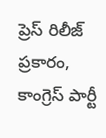ప్రెస్ రిలీజ్ ప్రకారం, కాంగ్రెస్ పార్టీ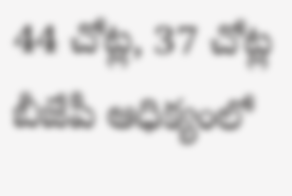44 చోట్ల, 37 చోట్ల బీజేపీ ఆధిక్యంలో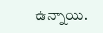ఉన్నాయి.